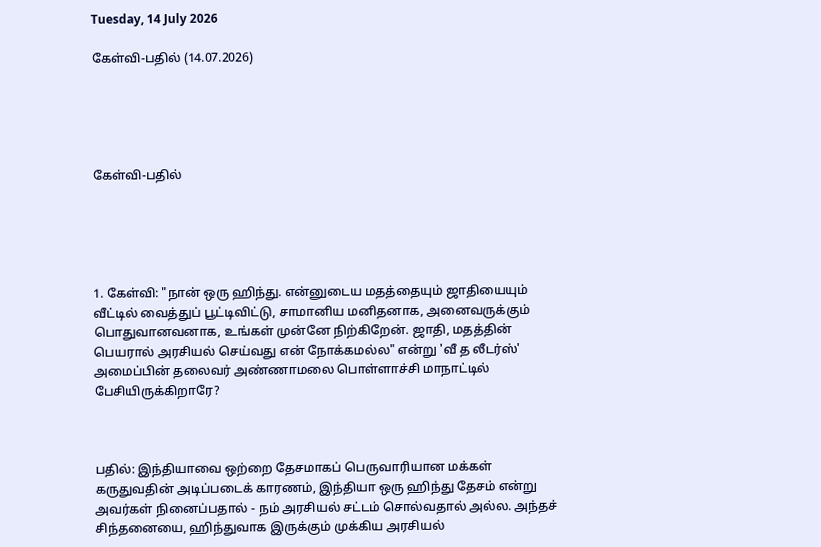Tuesday, 14 July 2026

கேள்வி-பதில் (14.07.2026)





கேள்வி-பதில்





1. கேள்வி: "நான் ஒரு ஹிந்து. என்னுடைய மதத்தையும் ஜாதியையும் வீட்டில் வைத்துப் பூட்டிவிட்டு, சாமானிய மனிதனாக, அனைவருக்கும் பொதுவானவனாக, உங்கள் முன்னே நிற்கிறேன். ஜாதி, மதத்தின் பெயரால் அரசியல் செய்வது என் நோக்கமல்ல" என்று 'வீ த லீடர்ஸ்' அமைப்பின் தலைவர் அண்ணாமலை பொள்ளாச்சி மாநாட்டில் பேசியிருக்கிறாரே?



பதில்: இந்தியாவை ஒற்றை தேசமாகப் பெருவாரியான மக்கள் கருதுவதின் அடிப்படைக் காரணம், இந்தியா ஒரு ஹிந்து தேசம் என்று அவர்கள் நினைப்பதால் - நம் அரசியல் சட்டம் சொல்வதால் அல்ல. அந்தச் சிந்தனையை, ஹிந்துவாக இருக்கும் முக்கிய அரசியல்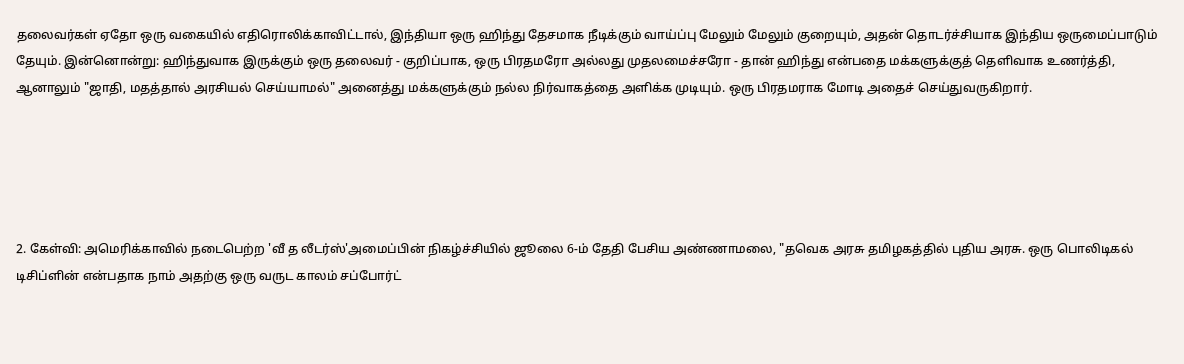தலைவர்கள் ஏதோ ஒரு வகையில் எதிரொலிக்காவிட்டால், இந்தியா ஒரு ஹிந்து தேசமாக நீடிக்கும் வாய்ப்பு மேலும் மேலும் குறையும், அதன் தொடர்ச்சியாக இந்திய ஒருமைப்பாடும் தேயும். இன்னொன்று: ஹிந்துவாக இருக்கும் ஒரு தலைவர் - குறிப்பாக, ஒரு பிரதமரோ அல்லது முதலமைச்சரோ - தான் ஹிந்து என்பதை மக்களுக்குத் தெளிவாக உணர்த்தி, ஆனாலும் "ஜாதி, மதத்தால் அரசியல் செய்யாமல்" அனைத்து மக்களுக்கும் நல்ல நிர்வாகத்தை அளிக்க முடியும். ஒரு பிரதமராக மோடி அதைச் செய்துவருகிறார்.





2. கேள்வி: அமெரிக்காவில் நடைபெற்ற 'வீ த லீடர்ஸ்'அமைப்பின் நிகழ்ச்சியில் ஜூலை 6-ம் தேதி பேசிய அண்ணாமலை, "தவெக அரசு தமிழகத்தில் புதிய அரசு. ஒரு பொலிடிகல் டிசிப்ளின் என்பதாக நாம் அதற்கு ஒரு வருட காலம் சப்போர்ட்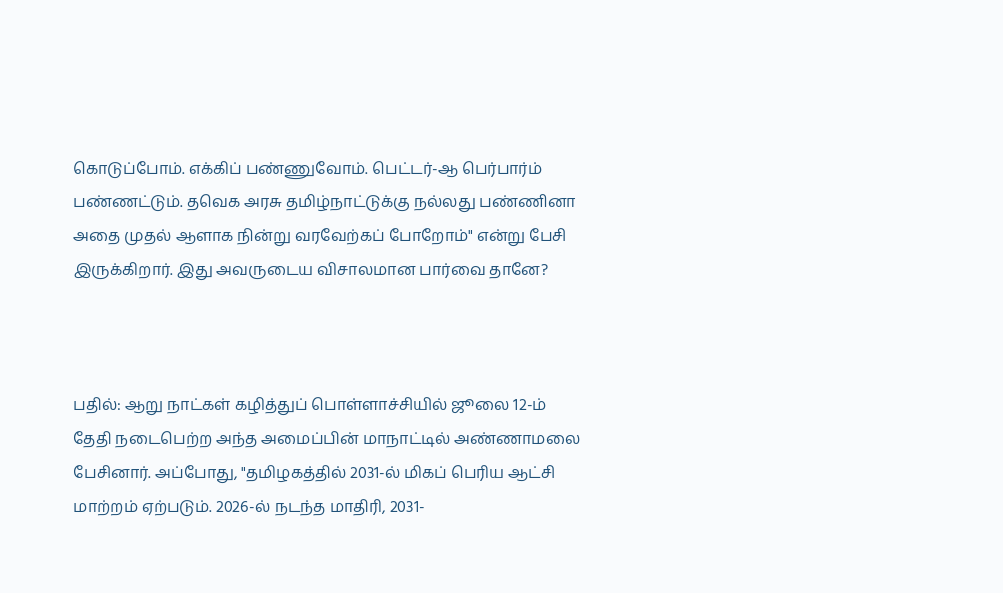கொடுப்போம். எக்கிப் பண்ணுவோம். பெட்டர்-ஆ பெர்பார்ம் பண்ணட்டும். தவெக அரசு தமிழ்நாட்டுக்கு நல்லது பண்ணினா அதை முதல் ஆளாக நின்று வரவேற்கப் போறோம்" என்று பேசி இருக்கிறார். இது அவருடைய விசாலமான பார்வை தானே?



பதில்: ஆறு நாட்கள் கழித்துப் பொள்ளாச்சியில் ஜூலை 12-ம் தேதி நடைபெற்ற அந்த அமைப்பின் மாநாட்டில் அண்ணாமலை பேசினார். அப்போது, "தமிழகத்தில் 2031-ல் மிகப் பெரிய ஆட்சி மாற்றம் ஏற்படும். 2026-ல் நடந்த மாதிரி, 2031-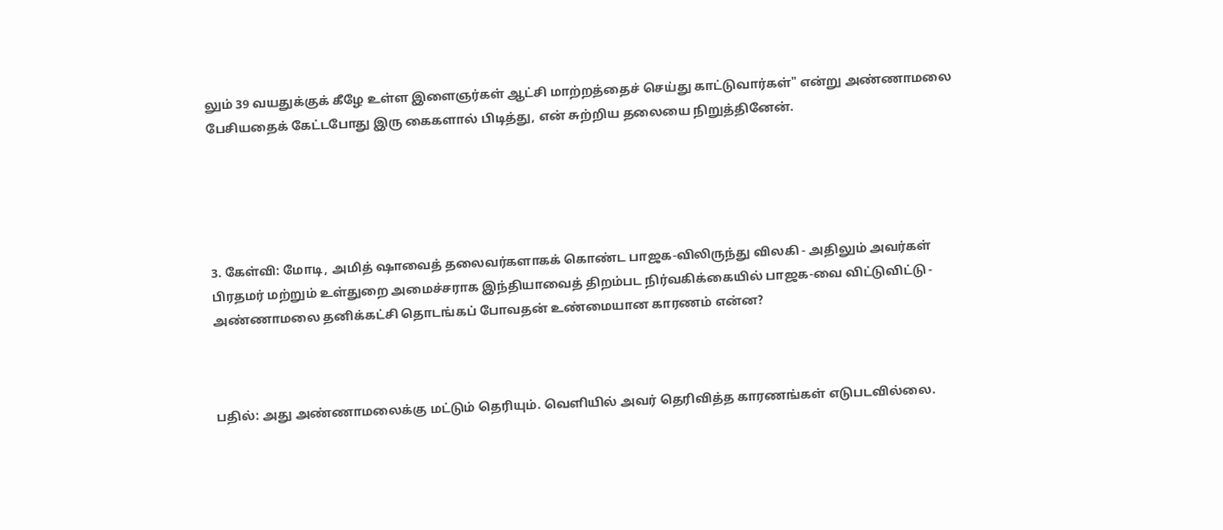லும் 39 வயதுக்குக் கீழே உள்ள இளைஞர்கள் ஆட்சி மாற்றத்தைச் செய்து காட்டுவார்கள்" என்று அண்ணாமலை பேசியதைக் கேட்டபோது இரு கைகளால் பிடித்து, என் சுற்றிய தலையை நிறுத்தினேன்.





3. கேள்வி: மோடி, அமித் ஷாவைத் தலைவர்களாகக் கொண்ட பாஜக-விலிருந்து விலகி - அதிலும் அவர்கள் பிரதமர் மற்றும் உள்துறை அமைச்சராக இந்தியாவைத் திறம்பட நிர்வகிக்கையில் பாஜக-வை விட்டுவிட்டு - அண்ணாமலை தனிக்கட்சி தொடங்கப் போவதன் உண்மையான காரணம் என்ன?



பதில்: அது அண்ணாமலைக்கு மட்டும் தெரியும். வெளியில் அவர் தெரிவித்த காரணங்கள் எடுபடவில்லை.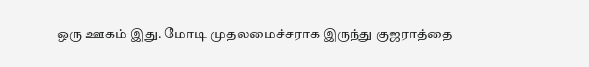ஒரு ஊகம் இது. மோடி முதலமைச்சராக இருந்து குஜராத்தை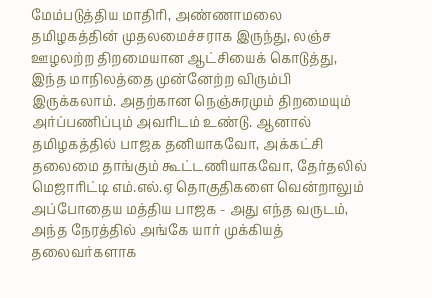மேம்படுத்திய மாதிரி, அண்ணாமலை தமிழகத்தின் முதலமைச்சராக இருந்து, லஞ்ச ஊழலற்ற திறமையான ஆட்சியைக் கொடுத்து, இந்த மாநிலத்தை முன்னேற்ற விரும்பி இருக்கலாம். அதற்கான நெஞ்சுரமும் திறமையும் அர்ப்பணிப்பும் அவரிடம் உண்டு. ஆனால் தமிழகத்தில் பாஜக தனியாகவோ, அக்கட்சி தலைமை தாங்கும் கூட்டணியாகவோ, தேர்தலில் மெஜாரிட்டி எம்.எல்.ஏ தொகுதிகளை வென்றாலும் அப்போதைய மத்திய பாஜக - அது எந்த வருடம், அந்த நேரத்தில் அங்கே யார் முக்கியத் தலைவர்களாக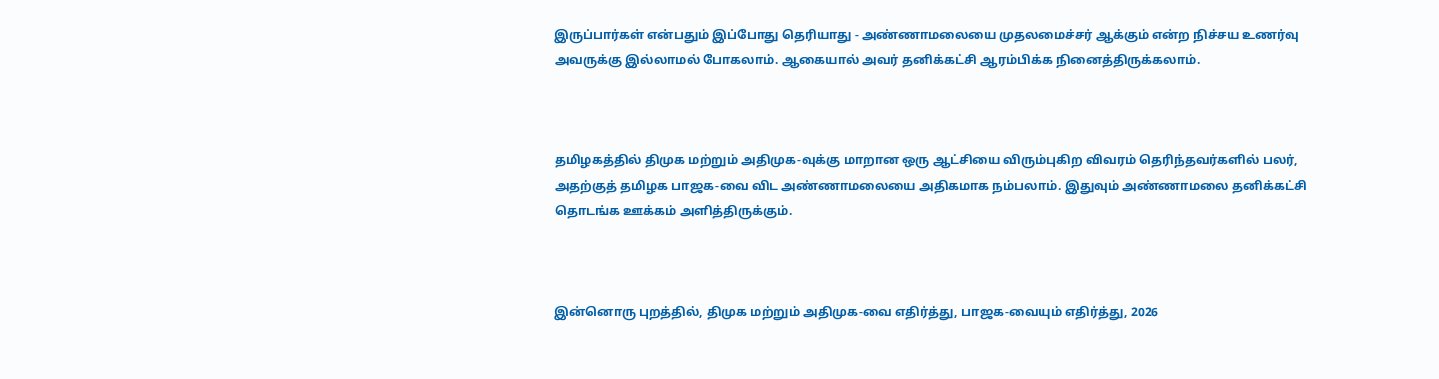இருப்பார்கள் என்பதும் இப்போது தெரியாது - அண்ணாமலையை முதலமைச்சர் ஆக்கும் என்ற நிச்சய உணர்வு அவருக்கு இல்லாமல் போகலாம். ஆகையால் அவர் தனிக்கட்சி ஆரம்பிக்க நினைத்திருக்கலாம்.



தமிழகத்தில் திமுக மற்றும் அதிமுக-வுக்கு மாறான ஒரு ஆட்சியை விரும்புகிற விவரம் தெரிந்தவர்களில் பலர், அதற்குத் தமிழக பாஜக-வை விட அண்ணாமலையை அதிகமாக நம்பலாம். இதுவும் அண்ணாமலை தனிக்கட்சி தொடங்க ஊக்கம் அளித்திருக்கும்.



இன்னொரு புறத்தில், திமுக மற்றும் அதிமுக-வை எதிர்த்து, பாஜக-வையும் எதிர்த்து, 2026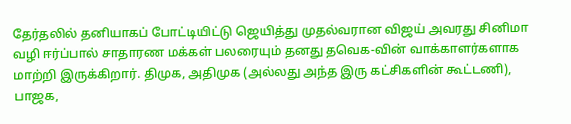தேர்தலில் தனியாகப் போட்டியிட்டு ஜெயித்து முதல்வரான விஜய் அவரது சினிமா வழி ஈர்ப்பால் சாதாரண மக்கள் பலரையும் தனது தவெக-வின் வாக்காளர்களாக மாற்றி இருக்கிறார். திமுக, அதிமுக (அல்லது அந்த இரு கட்சிகளின் கூட்டணி), பாஜக,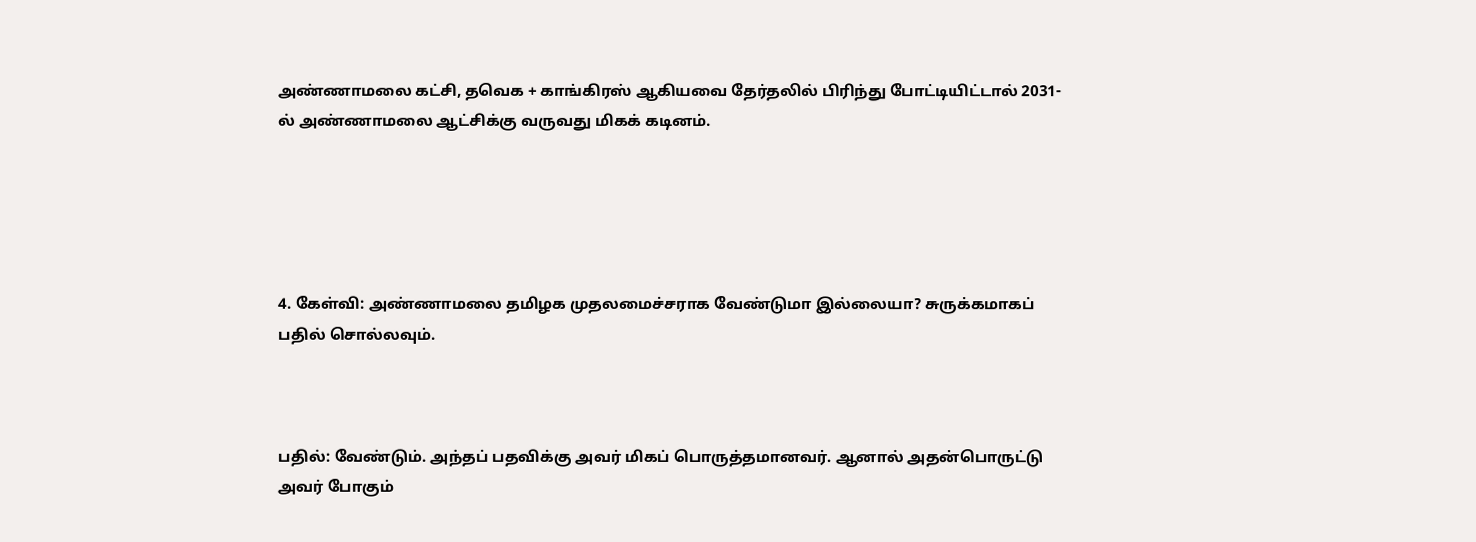அண்ணாமலை கட்சி, தவெக + காங்கிரஸ் ஆகியவை தேர்தலில் பிரிந்து போட்டியிட்டால் 2031-ல் அண்ணாமலை ஆட்சிக்கு வருவது மிகக் கடினம்.





4. கேள்வி: அண்ணாமலை தமிழக முதலமைச்சராக வேண்டுமா இல்லையா? சுருக்கமாகப் பதில் சொல்லவும்.



பதில்: வேண்டும். அந்தப் பதவிக்கு அவர் மிகப் பொருத்தமானவர். ஆனால் அதன்பொருட்டு அவர் போகும்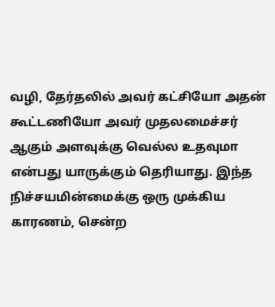வழி, தேர்தலில் அவர் கட்சியோ அதன் கூட்டணியோ அவர் முதலமைச்சர் ஆகும் அளவுக்கு வெல்ல உதவுமா என்பது யாருக்கும் தெரியாது. இந்த நிச்சயமின்மைக்கு ஒரு முக்கிய காரணம், சென்ற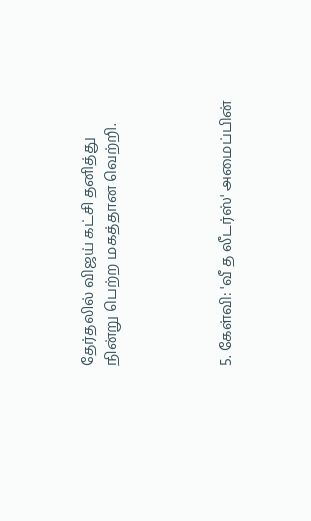தேர்தலில் விஜய் கட்சி தனித்து நின்று பெற்ற மகத்தான வெற்றி.




5. கேள்வி: 'வீ த லீடர்ஸ்' அமைப்பின்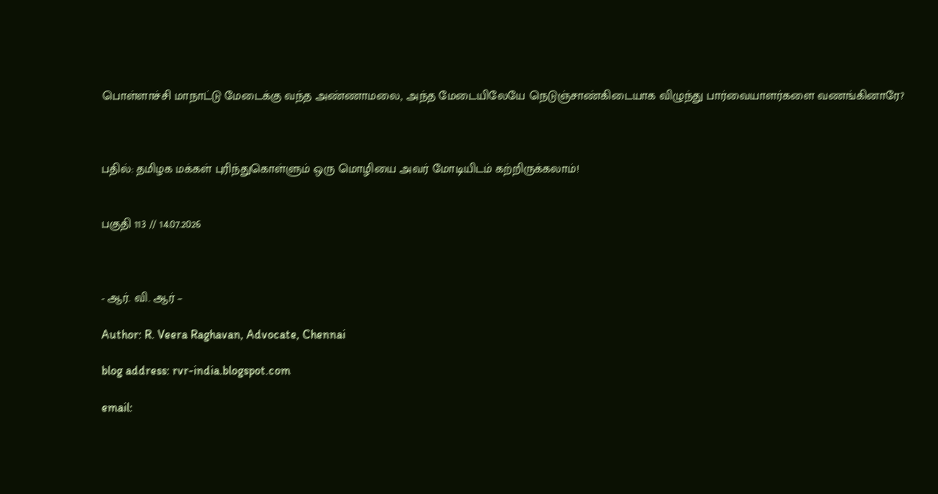பொள்ளாச்சி மாநாட்டு மேடைக்கு வந்த அண்ணாமலை, அந்த மேடையிலேயே நெடுஞ்சாண்கிடையாக விழுந்து பார்வையாளர்களை வணங்கினாரே?



பதில்: தமிழக மக்கள் புரிந்துகொள்ளும் ஒரு மொழியை அவர் மோடியிடம் கற்றிருக்கலாம்!


பகுதி 113 // 14.07.2026



- ஆர். வி. ஆர் –

Author: R. Veera Raghavan, Advocate, Chennai

blog address: rvr-india.blogspot.com

email: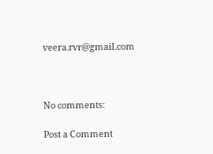veera.rvr@gmail.com



No comments:

Post a Comment